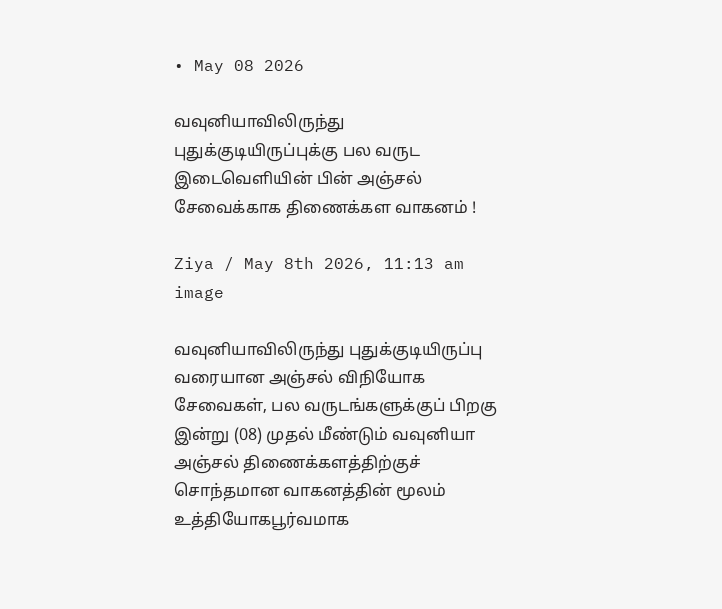• May 08 2026

வவுனியாவிலிருந்து புதுக்குடியிருப்புக்கு பல வருட இடைவெளியின் பின் அஞ்சல் சேவைக்காக திணைக்கள வாகனம் !

Ziya / May 8th 2026, 11:13 am
image

வவுனியாவிலிருந்து புதுக்குடியிருப்பு வரையான அஞ்சல் விநியோக சேவைகள், பல வருடங்களுக்குப் பிறகு இன்று (08) முதல் மீண்டும் வவுனியா அஞ்சல் திணைக்களத்திற்குச் சொந்தமான வாகனத்தின் மூலம் உத்தியோகபூர்வமாக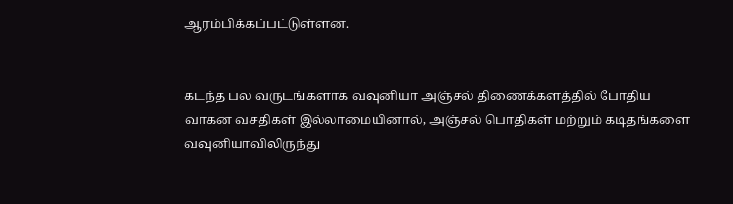ஆரம்பிக்கப்பட்டுள்ளன.


கடந்த பல வருடங்களாக வவுனியா அஞ்சல் திணைக்களத்தில் போதிய வாகன வசதிகள் இல்லாமையினால், அஞ்சல் பொதிகள் மற்றும் கடிதங்களை வவுனியாவிலிருந்து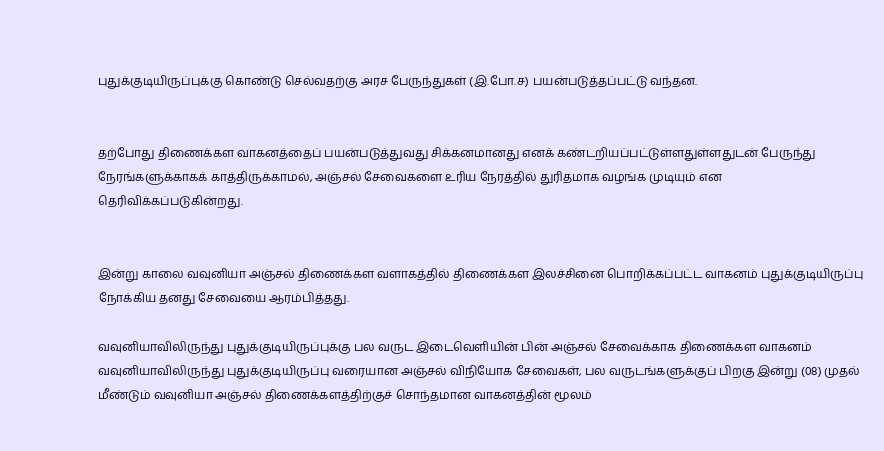புதுக்குடியிருப்புக்கு கொண்டு செல்வதற்கு அரச பேருந்துகள் (இ.போ.ச) பயன்படுத்தப்பட்டு வந்தன.


தற்போது திணைக்கள வாகனத்தைப் பயன்படுத்துவது சிக்கனமானது எனக் கண்டறியப்பட்டுள்ளதுள்ளதுடன் பேருந்து நேரங்களுக்காகக் காத்திருக்காமல், அஞ்சல் சேவைகளை உரிய நேரத்தில் துரிதமாக வழங்க முடியும் என தெரிவிக்கப்படுகின்றது.


இன்று காலை வவுனியா அஞ்சல் திணைக்கள வளாகத்தில் திணைக்கள இலச்சினை பொறிக்கப்பட்ட வாகனம் புதுக்குடியிருப்பு நோக்கிய தனது சேவையை ஆரம்பித்தது.

வவுனியாவிலிருந்து புதுக்குடியிருப்புக்கு பல வருட இடைவெளியின் பின் அஞ்சல் சேவைக்காக திணைக்கள வாகனம் வவுனியாவிலிருந்து புதுக்குடியிருப்பு வரையான அஞ்சல் விநியோக சேவைகள், பல வருடங்களுக்குப் பிறகு இன்று (08) முதல் மீண்டும் வவுனியா அஞ்சல் திணைக்களத்திற்குச் சொந்தமான வாகனத்தின் மூலம்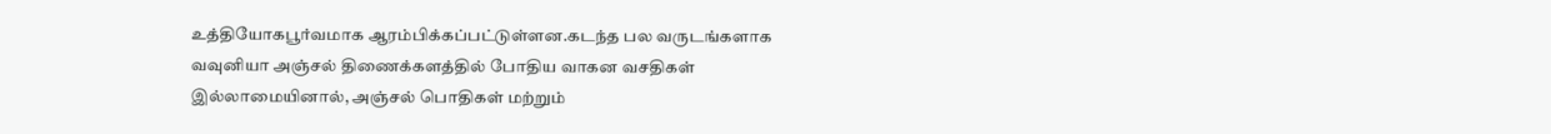உத்தியோகபூர்வமாக ஆரம்பிக்கப்பட்டுள்ளன.கடந்த பல வருடங்களாக வவுனியா அஞ்சல் திணைக்களத்தில் போதிய வாகன வசதிகள் இல்லாமையினால், அஞ்சல் பொதிகள் மற்றும்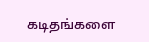கடிதங்களை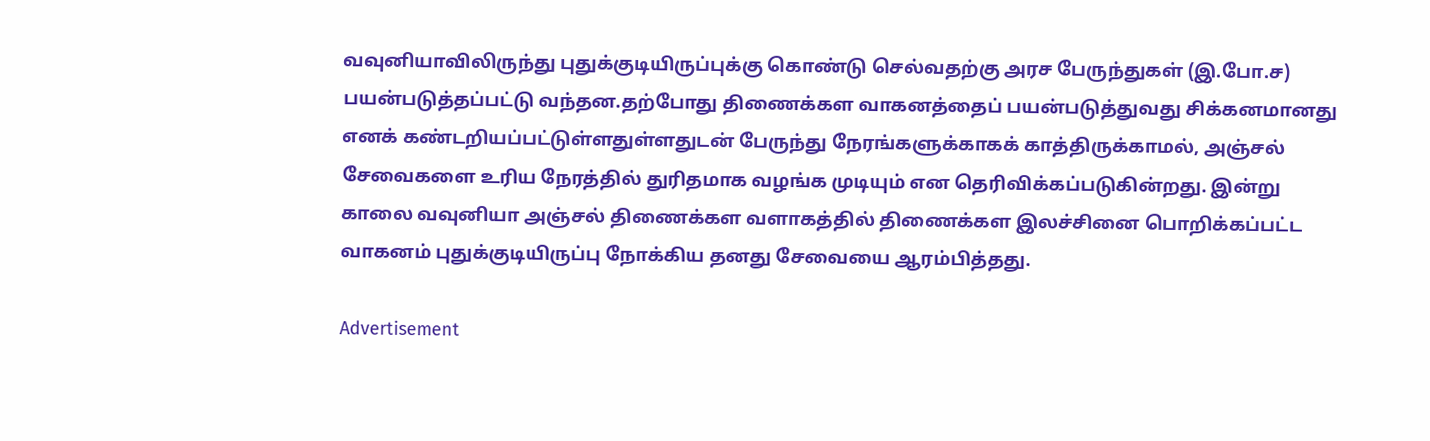வவுனியாவிலிருந்து புதுக்குடியிருப்புக்கு கொண்டு செல்வதற்கு அரச பேருந்துகள் (இ.போ.ச) பயன்படுத்தப்பட்டு வந்தன.தற்போது திணைக்கள வாகனத்தைப் பயன்படுத்துவது சிக்கனமானது எனக் கண்டறியப்பட்டுள்ளதுள்ளதுடன் பேருந்து நேரங்களுக்காகக் காத்திருக்காமல், அஞ்சல் சேவைகளை உரிய நேரத்தில் துரிதமாக வழங்க முடியும் என தெரிவிக்கப்படுகின்றது. இன்று காலை வவுனியா அஞ்சல் திணைக்கள வளாகத்தில் திணைக்கள இலச்சினை பொறிக்கப்பட்ட வாகனம் புதுக்குடியிருப்பு நோக்கிய தனது சேவையை ஆரம்பித்தது.

Advertisement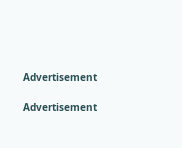Advertisement

Advertisement